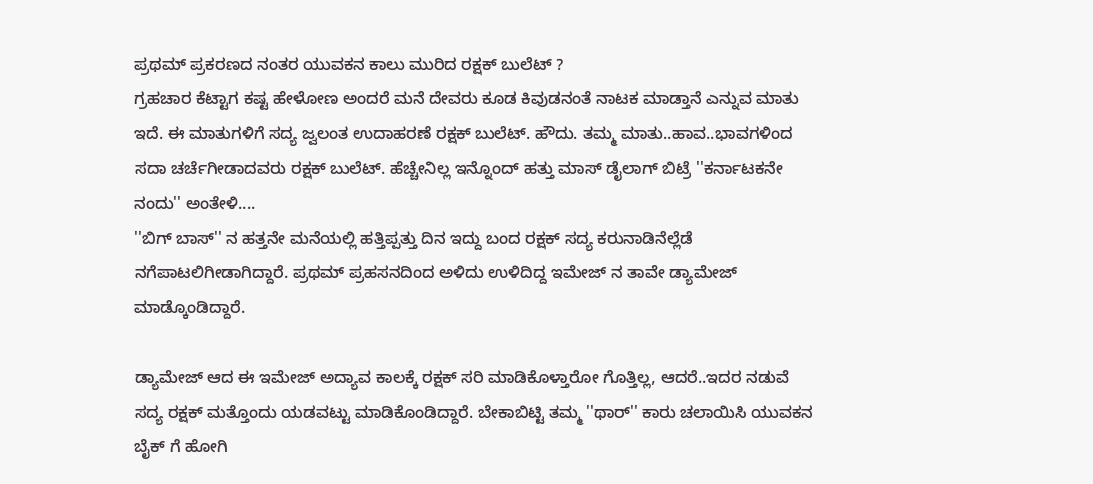ಪ್ರಥಮ್ ಪ್ರಕರಣದ ನಂತರ ಯುವಕನ ಕಾಲು ಮುರಿದ ರಕ್ಷಕ್ ಬುಲೆಟ್ ?
ಗ್ರಹಚಾರ ಕೆಟ್ಟಾಗ ಕಷ್ಟ ಹೇಳೋಣ ಅಂದರೆ ಮನೆ ದೇವರು ಕೂಡ ಕಿವುಡನಂತೆ ನಾಟಕ ಮಾಡ್ತಾನೆ ಎನ್ನುವ ಮಾತು ಇದೆ. ಈ ಮಾತುಗಳಿಗೆ ಸದ್ಯ ಜ್ವಲಂತ ಉದಾಹರಣೆ ರಕ್ಷಕ್ ಬುಲೆಟ್. ಹೌದು. ತಮ್ಮ ಮಾತು..ಹಾವ..ಭಾವಗಳಿಂದ ಸದಾ ಚರ್ಚೆಗೀಡಾದವರು ರಕ್ಷಕ್ ಬುಲೆಟ್. ಹೆಚ್ಚೇನಿಲ್ಲ ಇನ್ನೊಂದ್ ಹತ್ತು ಮಾಸ್ ಡೈಲಾಗ್ ಬಿಟ್ರೆ ''ಕರ್ನಾಟಕನೇ ನಂದು'' ಅಂತೇಳಿ....
''ಬಿಗ್ ಬಾಸ್'' ನ ಹತ್ತನೇ ಮನೆಯಲ್ಲಿ ಹತ್ತಿಪ್ಪತ್ತು ದಿನ ಇದ್ದು ಬಂದ ರಕ್ಷಕ್ ಸದ್ಯ ಕರುನಾಡಿನೆಲ್ಲೆಡೆ ನಗೆಪಾಟಲಿಗೀಡಾಗಿದ್ದಾರೆ. ಪ್ರಥಮ್ ಪ್ರಹಸನದಿಂದ ಅಳಿದು ಉಳಿದಿದ್ದ ಇಮೇಜ್ ನ ತಾವೇ ಡ್ಯಾಮೇಜ್ ಮಾಡ್ಕೊಂಡಿದ್ದಾರೆ.

ಡ್ಯಾಮೇಜ್ ಆದ ಈ ಇಮೇಜ್ ಅದ್ಯಾವ ಕಾಲಕ್ಕೆ ರಕ್ಷಕ್ ಸರಿ ಮಾಡಿಕೊಳ್ತಾರೋ ಗೊತ್ತಿಲ್ಲ, ಆದರೆ..ಇದರ ನಡುವೆ ಸದ್ಯ ರಕ್ಷಕ್ ಮತ್ತೊಂದು ಯಡವಟ್ಟು ಮಾಡಿಕೊಂಡಿದ್ದಾರೆ. ಬೇಕಾಬಿಟ್ಟಿ ತಮ್ಮ ''ಥಾರ್'' ಕಾರು ಚಲಾಯಿಸಿ ಯುವಕನ ಬೈಕ್ ಗೆ ಹೋಗಿ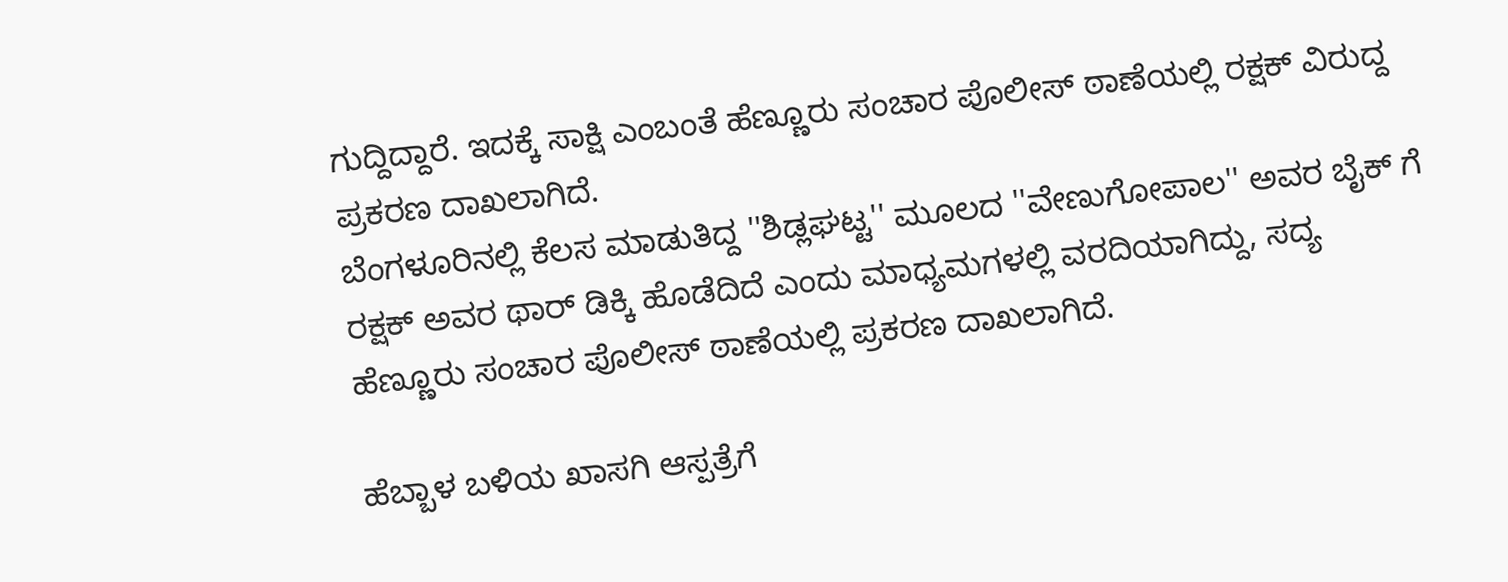ಗುದ್ದಿದ್ದಾರೆ. ಇದಕ್ಕೆ ಸಾಕ್ಷಿ ಎಂಬಂತೆ ಹೆಣ್ಣೂರು ಸಂಚಾರ ಪೊಲೀಸ್ ಠಾಣೆಯಲ್ಲಿ ರಕ್ಷಕ್ ವಿರುದ್ದ ಪ್ರಕರಣ ದಾಖಲಾಗಿದೆ.
ಬೆಂಗಳೂರಿನಲ್ಲಿ ಕೆಲಸ ಮಾಡುತಿದ್ದ ''ಶಿಡ್ಲಘಟ್ಟ'' ಮೂಲದ ''ವೇಣುಗೋಪಾಲ'' ಅವರ ಬೈಕ್ ಗೆ ರಕ್ಷಕ್ ಅವರ ಥಾರ್ ಡಿಕ್ಕಿ ಹೊಡೆದಿದೆ ಎಂದು ಮಾಧ್ಯಮಗಳಲ್ಲಿ ವರದಿಯಾಗಿದ್ದು, ಸದ್ಯ ಹೆಣ್ಣೂರು ಸಂಚಾರ ಪೊಲೀಸ್ ಠಾಣೆಯಲ್ಲಿ ಪ್ರಕರಣ ದಾಖಲಾಗಿದೆ.

ಹೆಬ್ಬಾಳ ಬಳಿಯ ಖಾಸಗಿ ಆಸ್ಪತ್ರೆಗೆ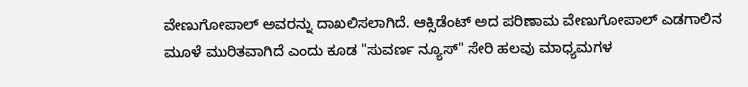ವೇಣುಗೋಪಾಲ್ ಅವರನ್ನು ದಾಖಲಿಸಲಾಗಿದೆ. ಆಕ್ಸಿಡೆಂಟ್ ಅದ ಪರಿಣಾಮ ವೇಣುಗೋಪಾಲ್ ಎಡಗಾಲಿನ ಮೂಳೆ ಮುರಿತವಾಗಿದೆ ಎಂದು ಕೂಡ "ಸುವರ್ಣ ನ್ಯೂಸ್" ಸೇರಿ ಹಲವು ಮಾಧ್ಯಮಗಳ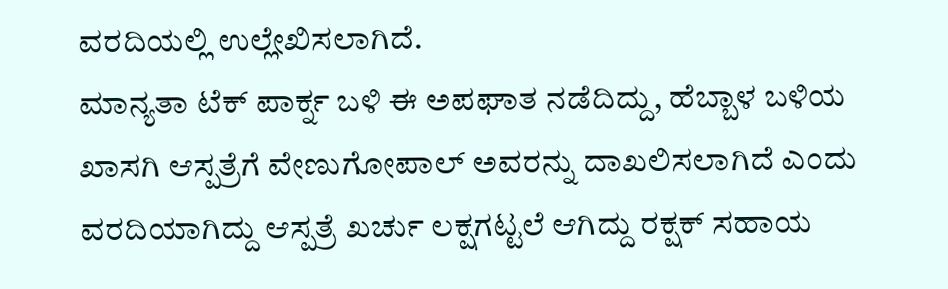ವರದಿಯಲ್ಲಿ ಉಲ್ಲೇಖಿಸಲಾಗಿದೆ.
ಮಾನ್ಯತಾ ಟೆಕ್ ಪಾರ್ಕ್ನ ಬಳಿ ಈ ಅಪಘಾತ ನಡೆದಿದ್ದು, ಹೆಬ್ಬಾಳ ಬಳಿಯ ಖಾಸಗಿ ಆಸ್ಪತ್ರೆಗೆ ವೇಣುಗೋಪಾಲ್ ಅವರನ್ನು ದಾಖಲಿಸಲಾಗಿದೆ ಎಂದು ವರದಿಯಾಗಿದ್ದು ಆಸ್ಪತ್ರೆ ಖರ್ಚು ಲಕ್ಷಗಟ್ಟಲೆ ಆಗಿದ್ದು ರಕ್ಷಕ್ ಸಹಾಯ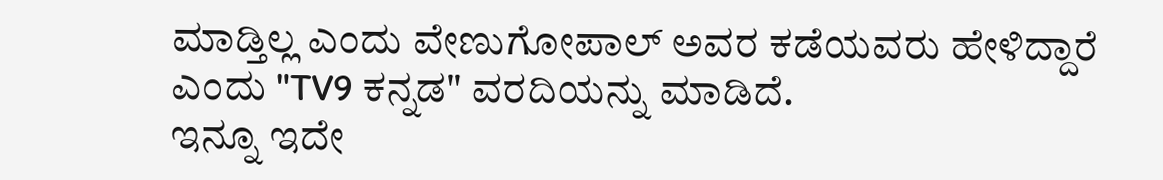ಮಾಡ್ತಿಲ್ಲ ಎಂದು ವೇಣುಗೋಪಾಲ್ ಅವರ ಕಡೆಯವರು ಹೇಳಿದ್ದಾರೆ ಎಂದು "TV9 ಕನ್ನಡ" ವರದಿಯನ್ನು ಮಾಡಿದೆ.
ಇನ್ನೂ ಇದೇ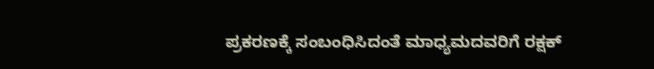ಪ್ರಕರಣಕ್ಕೆ ಸಂಬಂಧಿಸಿದಂತೆ ಮಾಧ್ಯಮದವರಿಗೆ ರಕ್ಷಕ್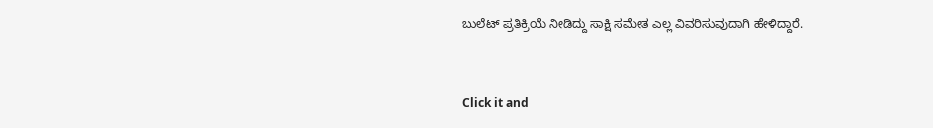ಬುಲೆಟ್ ಪ್ರತಿಕ್ರಿಯೆ ನೀಡಿದ್ದು ಸಾಕ್ಷಿ ಸಮೇತ ಎಲ್ಲ ವಿವರಿಸುವುದಾಗಿ ಹೇಳಿದ್ದಾರೆ.


Click it and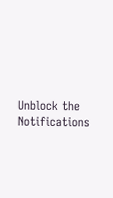Unblock the Notifications